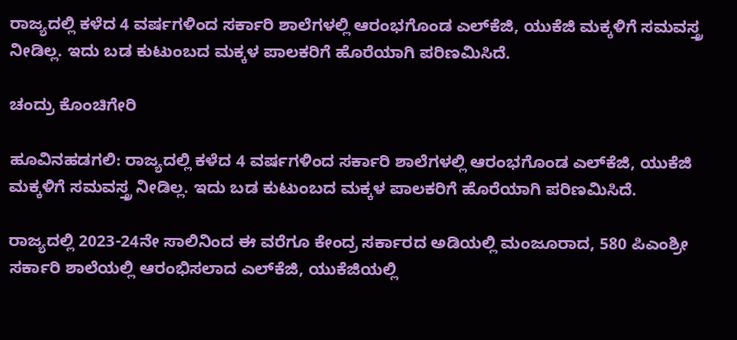ರಾಜ್ಯದಲ್ಲಿ ಕಳೆದ 4 ವರ್ಷಗಳಿಂದ ಸರ್ಕಾರಿ ಶಾಲೆಗಳಲ್ಲಿ ಆರಂಭಗೊಂಡ ಎಲ್‌ಕೆಜಿ, ಯುಕೆಜಿ ಮಕ್ಕಳಿಗೆ ಸಮವಸ್ತ್ರ ನೀಡಿಲ್ಲ. ಇದು ಬಡ ಕುಟುಂಬದ ಮಕ್ಕಳ ಪಾಲಕರಿಗೆ ಹೊರೆಯಾಗಿ ಪರಿಣಮಿಸಿದೆ.

ಚಂದ್ರು ಕೊಂಚಿಗೇರಿ

ಹೂವಿನಹಡಗಲಿ: ರಾಜ್ಯದಲ್ಲಿ ಕಳೆದ 4 ವರ್ಷಗಳಿಂದ ಸರ್ಕಾರಿ ಶಾಲೆಗಳಲ್ಲಿ ಆರಂಭಗೊಂಡ ಎಲ್‌ಕೆಜಿ, ಯುಕೆಜಿ ಮಕ್ಕಳಿಗೆ ಸಮವಸ್ತ್ರ ನೀಡಿಲ್ಲ. ಇದು ಬಡ ಕುಟುಂಬದ ಮಕ್ಕಳ ಪಾಲಕರಿಗೆ ಹೊರೆಯಾಗಿ ಪರಿಣಮಿಸಿದೆ.

ರಾಜ್ಯದಲ್ಲಿ 2023-24ನೇ ಸಾಲಿನಿಂದ ಈ ವರೆಗೂ ಕೇಂದ್ರ ಸರ್ಕಾರದ ಅಡಿಯಲ್ಲಿ ಮಂಜೂರಾದ, 580 ಪಿಎಂಶ್ರೀ ಸರ್ಕಾರಿ ಶಾಲೆಯಲ್ಲಿ ಆರಂಭಿಸಲಾದ ಎಲ್‌ಕೆಜಿ, ಯುಕೆಜಿಯಲ್ಲಿ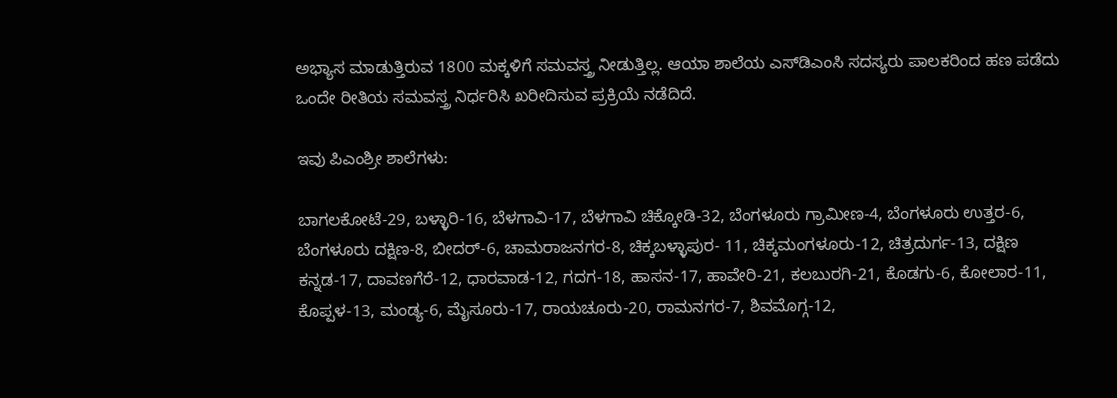ಅಭ್ಯಾಸ ಮಾಡುತ್ತಿರುವ 1800 ಮಕ್ಕಳಿಗೆ ಸಮವಸ್ತ್ರ ನೀಡುತ್ತಿಲ್ಲ. ಆಯಾ ಶಾಲೆಯ ಎಸ್‌ಡಿಎಂಸಿ ಸದಸ್ಯರು ಪಾಲಕರಿಂದ ಹಣ ಪಡೆದು ಒಂದೇ ರೀತಿಯ ಸಮವಸ್ತ್ರ ನಿರ್ಧರಿಸಿ ಖರೀದಿಸುವ ಪ್ರಕ್ರಿಯೆ ನಡೆದಿದೆ.

ಇವು ಪಿಎಂಶ್ರೀ ಶಾಲೆಗಳು:

ಬಾಗಲಕೋಟೆ-29, ಬಳ್ಳಾರಿ-16, ಬೆಳಗಾವಿ-17, ಬೆಳಗಾವಿ ಚಿಕ್ಕೋಡಿ-32, ಬೆಂಗಳೂರು ಗ್ರಾಮೀಣ-4, ಬೆಂಗಳೂರು ಉತ್ತರ-6, ಬೆಂಗಳೂರು ದಕ್ಷಿಣ-8, ಬೀದರ್‌-6, ಚಾಮರಾಜನಗರ-8, ಚಿಕ್ಕಬಳ್ಳಾಪುರ- 11, ಚಿಕ್ಕಮಂಗಳೂರು-12, ಚಿತ್ರದುರ್ಗ-13, ದಕ್ಷಿಣ ಕನ್ನಡ-17, ದಾವಣಗೆರೆ-12, ಧಾರವಾಡ-12, ಗದಗ-18, ಹಾಸನ-17, ಹಾವೇರಿ-21, ಕಲಬುರಗಿ-21, ಕೊಡಗು-6, ಕೋಲಾರ-11, ಕೊಪ್ಪಳ-13, ಮಂಡ್ಯ-6, ಮೈಸೂರು-17, ರಾಯಚೂರು-20, ರಾಮನಗರ-7, ಶಿವಮೊಗ್ಗ-12,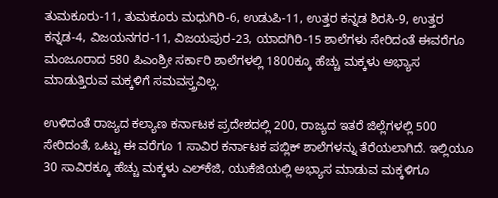ತುಮಕೂರು-11, ತುಮಕೂರು ಮಧುಗಿರಿ-6, ಉಡುಪಿ-11, ಉತ್ತರ ಕನ್ನಡ ಶಿರಸಿ-9, ಉತ್ತರ ಕನ್ನಡ-4, ವಿಜಯನಗರ-11, ವಿಜಯಪುರ-23, ಯಾದಗಿರಿ-15 ಶಾಲೆಗಳು ಸೇರಿದಂತೆ ಈವರೆಗೂ ಮಂಜೂರಾದ 580 ಪಿಎಂಶ್ರೀ ಸರ್ಕಾರಿ ಶಾಲೆಗಳಲ್ಲಿ 1800ಕ್ಕೂ ಹೆಚ್ಚು ಮಕ್ಕಳು ಅಭ್ಯಾಸ ಮಾಡುತ್ತಿರುವ ಮಕ್ಕಳಿಗೆ ಸಮವಸ್ತ್ರವಿಲ್ಲ.

ಉಳಿದಂತೆ ರಾಜ್ಯದ ಕಲ್ಯಾಣ ಕರ್ನಾಟಕ ಪ್ರದೇಶದಲ್ಲಿ 200, ರಾಜ್ಯದ ಇತರೆ ಜಿಲ್ಲೆಗಳಲ್ಲಿ 500 ಸೇರಿದಂತೆ, ಒಟ್ಟು ಈ ವರೆಗೂ 1 ಸಾವಿರ ಕರ್ನಾಟಕ ಪಬ್ಲಿಕ್‌ ಶಾಲೆಗಳನ್ನು ತೆರೆಯಲಾಗಿದೆ. ಇಲ್ಲಿಯೂ 30 ಸಾವಿರಕ್ಕೂ ಹೆಚ್ಚು ಮಕ್ಕಳು ಎಲ್‌ಕೆಜಿ, ಯುಕೆಜಿಯಲ್ಲಿ ಅಭ್ಯಾಸ ಮಾಡುವ ಮಕ್ಕಳಿಗೂ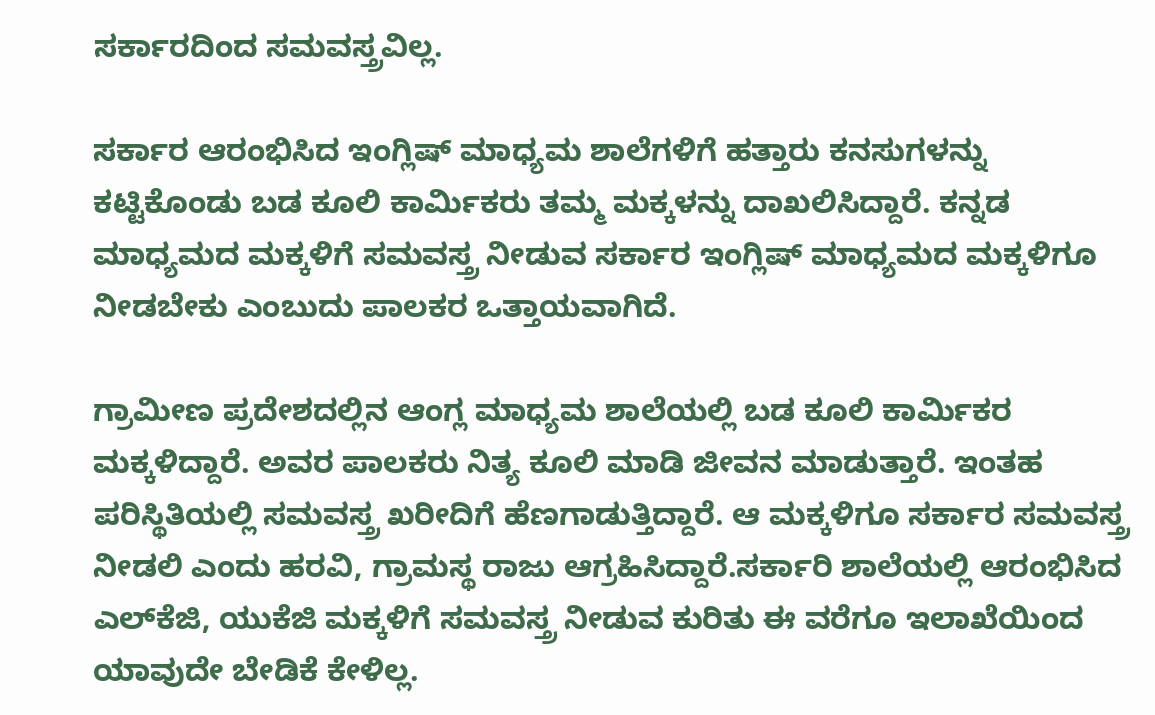ಸರ್ಕಾರದಿಂದ ಸಮವಸ್ತ್ರವಿಲ್ಲ.

ಸರ್ಕಾರ ಆರಂಭಿಸಿದ ಇಂಗ್ಲಿಷ್‌ ಮಾಧ್ಯಮ ಶಾಲೆಗಳಿಗೆ ಹತ್ತಾರು ಕನಸುಗಳನ್ನು ಕಟ್ಟಿಕೊಂಡು ಬಡ ಕೂಲಿ ಕಾರ್ಮಿಕರು ತಮ್ಮ ಮಕ್ಕಳನ್ನು ದಾಖಲಿಸಿದ್ದಾರೆ. ಕನ್ನಡ ಮಾಧ್ಯಮದ ಮಕ್ಕಳಿಗೆ ಸಮವಸ್ತ್ರ ನೀಡುವ ಸರ್ಕಾರ ಇಂಗ್ಲಿಷ್‌ ಮಾಧ್ಯಮದ ಮಕ್ಕಳಿಗೂ ನೀಡಬೇಕು ಎಂಬುದು ಪಾಲಕರ ಒತ್ತಾಯವಾಗಿದೆ.

ಗ್ರಾಮೀಣ ಪ್ರದೇಶದಲ್ಲಿನ ಆಂಗ್ಲ ಮಾಧ್ಯಮ ಶಾಲೆಯಲ್ಲಿ ಬಡ ಕೂಲಿ ಕಾರ್ಮಿಕರ ಮಕ್ಕಳಿದ್ದಾರೆ. ಅವರ ಪಾಲಕರು ನಿತ್ಯ ಕೂಲಿ ಮಾಡಿ ಜೀವನ ಮಾಡುತ್ತಾರೆ. ಇಂತಹ ಪರಿಸ್ಥಿತಿಯಲ್ಲಿ ಸಮವಸ್ತ್ರ ಖರೀದಿಗೆ ಹೆಣಗಾಡುತ್ತಿದ್ದಾರೆ. ಆ ಮಕ್ಕಳಿಗೂ ಸರ್ಕಾರ ಸಮವಸ್ತ್ರ ನೀಡಲಿ ಎಂದು ಹರವಿ, ಗ್ರಾಮಸ್ಥ ರಾಜು ಆಗ್ರಹಿಸಿದ್ದಾರೆ.ಸರ್ಕಾರಿ ಶಾಲೆಯಲ್ಲಿ ಆರಂಭಿಸಿದ ಎಲ್‌ಕೆಜಿ, ಯುಕೆಜಿ ಮಕ್ಕಳಿಗೆ ಸಮವಸ್ತ್ರ ನೀಡುವ ಕುರಿತು ಈ ವರೆಗೂ ಇಲಾಖೆಯಿಂದ ಯಾವುದೇ ಬೇಡಿಕೆ ಕೇಳಿಲ್ಲ.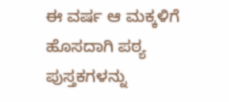ಈ ವರ್ಷ ಆ ಮಕ್ಕಳಿಗೆ ಹೊಸದಾಗಿ ಪಠ್ಯ ಪುಸ್ತಕಗಳನ್ನು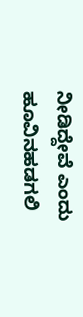ನೀಡಿದ್ದೇವೆ ಎಂದು ಹೂವಿನಹಡಗಲಿ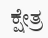ಕ್ಷೇತ್ರ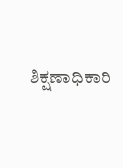ಶಿಕ್ಷಣಾಧಿಕಾರಿ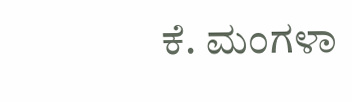ಕೆ. ಮಂಗಳಾ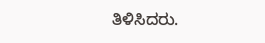ತಿಳಿಸಿದರು.